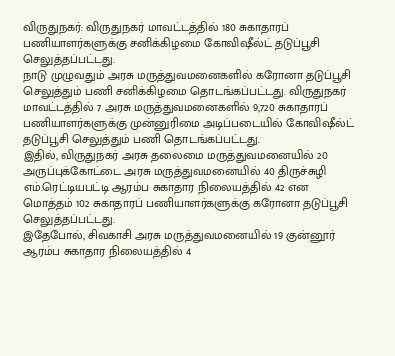விருதுநகர்: விருதுநகர் மாவட்டத்தில் 180 சுகாதாரப் பணியாளர்களுக்கு சனிக்கிழமை கோவிஷீல்ட் தடுப்பூசி செலுத்தப்பட்டது.
நாடு முழுவதும் அரசு மருத்துவமனைகளில் கரோனா தடுப்பூசி செலுத்தும் பணி சனிக்கிழமை தொடங்கப்பட்டது. விருதுநகர் மாவட்டத்தில் 7 அரசு மருத்துவமனைகளில் 9,720 சுகாதாரப் பணியாளர்களுக்கு முன்னுரிமை அடிப்படையில் கோவிஷீல்ட் தடுப்பூசி செலுத்தும் பணி தொடங்கப்பட்டது.
இதில், விருதுநகர் அரசு தலைமை மருத்துவமனையில் 20 அருப்புக்கோட்டை அரசு மருத்துவமனையில் 40 திருச்சுழி எம்.ரெட்டியபட்டி ஆரம்ப சுகாதார நிலையத்தில் 42 என மொத்தம் 102 சுகாதாரப் பணியாளர்களுக்கு கரோனா தடுப்பூசி செலுத்தப்பட்டது.
இதேபோல், சிவகாசி அரசு மருத்துவமனையில் 19 குன்னூர் ஆரம்ப சுகாதார நிலையத்தில் 4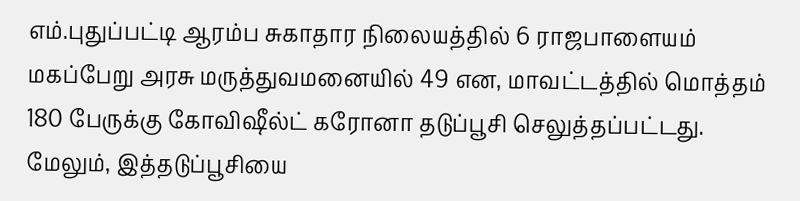எம்.புதுப்பட்டி ஆரம்ப சுகாதார நிலையத்தில் 6 ராஜபாளையம் மகப்பேறு அரசு மருத்துவமனையில் 49 என, மாவட்டத்தில் மொத்தம் 180 பேருக்கு கோவிஷீல்ட் கரோனா தடுப்பூசி செலுத்தப்பட்டது.
மேலும், இத்தடுப்பூசியை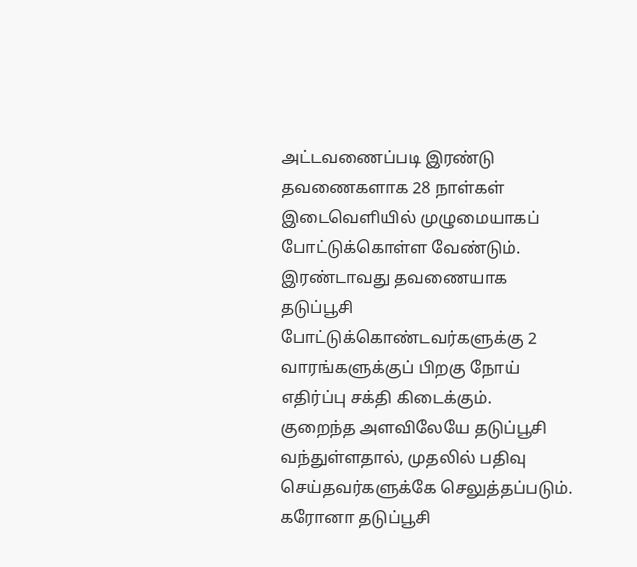அட்டவணைப்படி இரண்டு தவணைகளாக 28 நாள்கள் இடைவெளியில் முழுமையாகப் போட்டுக்கொள்ள வேண்டும். இரண்டாவது தவணையாக தடுப்பூசி போட்டுக்கொண்டவர்களுக்கு 2 வாரங்களுக்குப் பிறகு நோய் எதிர்ப்பு சக்தி கிடைக்கும்.
குறைந்த அளவிலேயே தடுப்பூசி வந்துள்ளதால், முதலில் பதிவு செய்தவர்களுக்கே செலுத்தப்படும். கரோனா தடுப்பூசி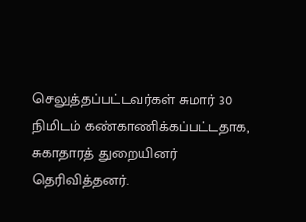செலுத்தப்பட்டவர்கள் சுமார் 30 நிமிடம் கண்காணிக்கப்பட்டதாக, சுகாதாரத் துறையினர் தெரிவித்தனர்.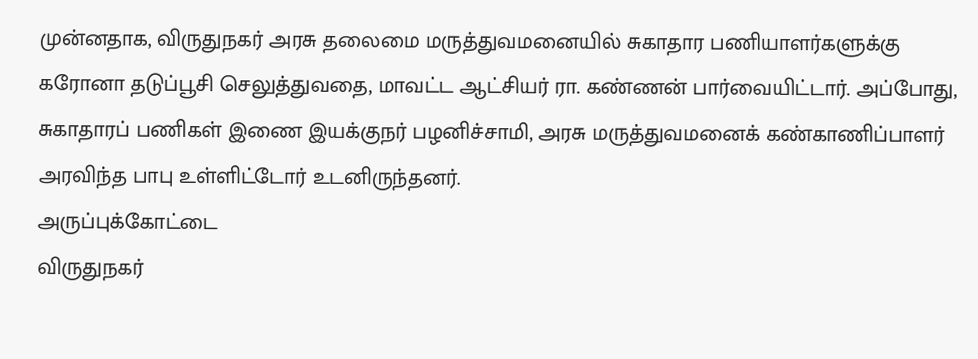முன்னதாக, விருதுநகர் அரசு தலைமை மருத்துவமனையில் சுகாதார பணியாளர்களுக்கு கரோனா தடுப்பூசி செலுத்துவதை, மாவட்ட ஆட்சியர் ரா. கண்ணன் பார்வையிட்டார். அப்போது, சுகாதாரப் பணிகள் இணை இயக்குநர் பழனிச்சாமி, அரசு மருத்துவமனைக் கண்காணிப்பாளர் அரவிந்த பாபு உள்ளிட்டோர் உடனிருந்தனர்.
அருப்புக்கோட்டை
விருதுநகர்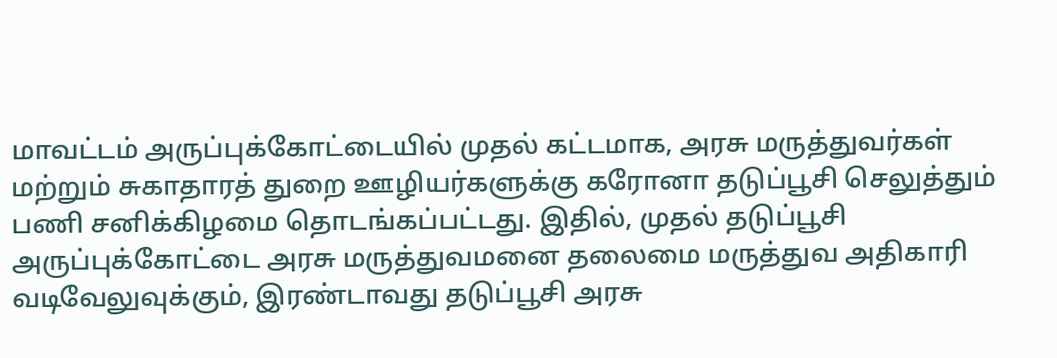மாவட்டம் அருப்புக்கோட்டையில் முதல் கட்டமாக, அரசு மருத்துவர்கள் மற்றும் சுகாதாரத் துறை ஊழியர்களுக்கு கரோனா தடுப்பூசி செலுத்தும் பணி சனிக்கிழமை தொடங்கப்பட்டது. இதில், முதல் தடுப்பூசி அருப்புக்கோட்டை அரசு மருத்துவமனை தலைமை மருத்துவ அதிகாரி வடிவேலுவுக்கும், இரண்டாவது தடுப்பூசி அரசு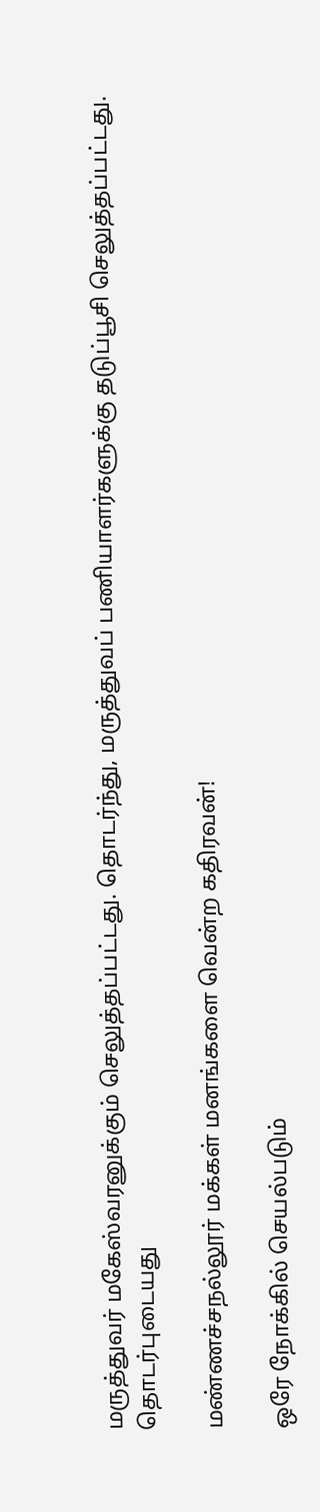மருத்துவர் மகேஸ்வரனுக்கும் செலுத்தப்பட்டது. தொடர்ந்து, மருத்துவப் பணியாளர்களுக்கு தடுப்பூசி செலுத்தப்பட்டது.
தொடர்புடையது

மண்ணச்சநல்லூர் மக்கள் மனங்களை வென்ற கதிரவன்!

ஒரே நோக்கில் செயல்படும்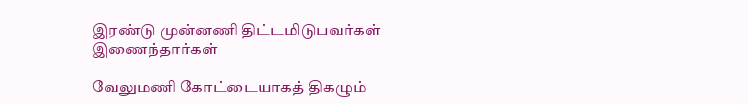இரண்டு முன்னணி திட்டமிடுபவர்கள் இணைந்தார்கள்

வேலுமணி கோட்டையாகத் திகழும்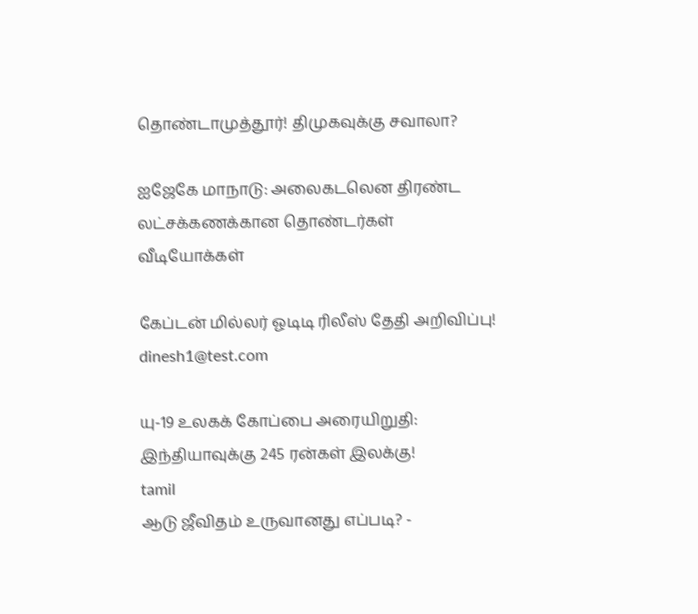தொண்டாமுத்தூர்! திமுகவுக்கு சவாலா?

ஐஜேகே மாநாடு: அலைகடலென திரண்ட லட்சக்கணக்கான தொண்டர்கள்
வீடியோக்கள்

கேப்டன் மில்லர் ஓடிடி ரிலீஸ் தேதி அறிவிப்பு!
dinesh1@test.com

யு-19 உலகக் கோப்பை அரையிறுதி: இந்தியாவுக்கு 245 ரன்கள் இலக்கு!
tamil
ஆடு ஜீவிதம் உருவானது எப்படி? -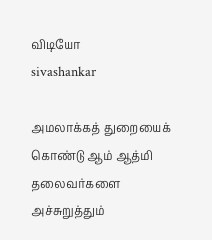விடியோ
sivashankar

அமலாக்கத் துறையைக் கொண்டு ஆம் ஆத்மி தலைவர்களை அச்சுறுத்தும்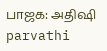பாஜக: அதிஷி
parvathi